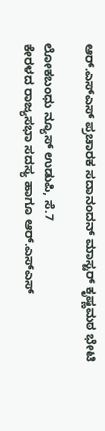ಆರ್.ಎಸ್ಎಸ್ ಪ್ರಚಾರಕ ಸದಾನಂದನ್ ಮಾಸ್ಟರ್ ಕೃಷ್ಣಮಠ ಭೇಟಿ

ಲೋಕಬಂಧು ನ್ಯೂಸ್ ಉಡುಪಿ, ಸೆ.7
ಕೇರಳದ ರಾಜ್ಯಸಭಾ ಸದಸ್ಯ ಹಾಗೂ ಆರ್.ಎಸ್ಎಸ್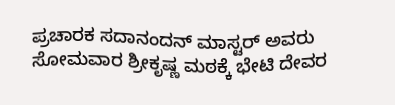ಪ್ರಚಾರಕ ಸದಾನಂದನ್ ಮಾಸ್ಟರ್ ಅವರು ಸೋಮವಾರ ಶ್ರೀಕೃಷ್ಣ ಮಠಕ್ಕೆ ಭೇಟಿ ದೇವರ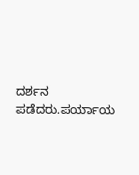ದರ್ಶನ ಪಡೆದರು.ಪರ್ಯಾಯ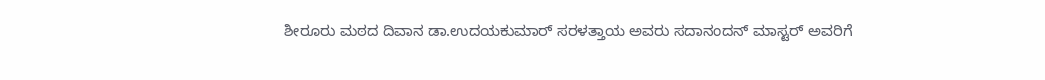ಶೀರೂರು ಮಠದ ದಿವಾನ ಡಾ.ಉದಯಕುಮಾರ್ ಸರಳತ್ತಾಯ ಅವರು ಸದಾನಂದನ್ ಮಾಸ್ಟರ್ ಅವರಿಗೆ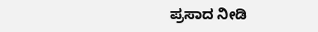ಪ್ರಸಾದ ನೀಡಿ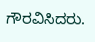ಗೌರವಿಸಿದರು.